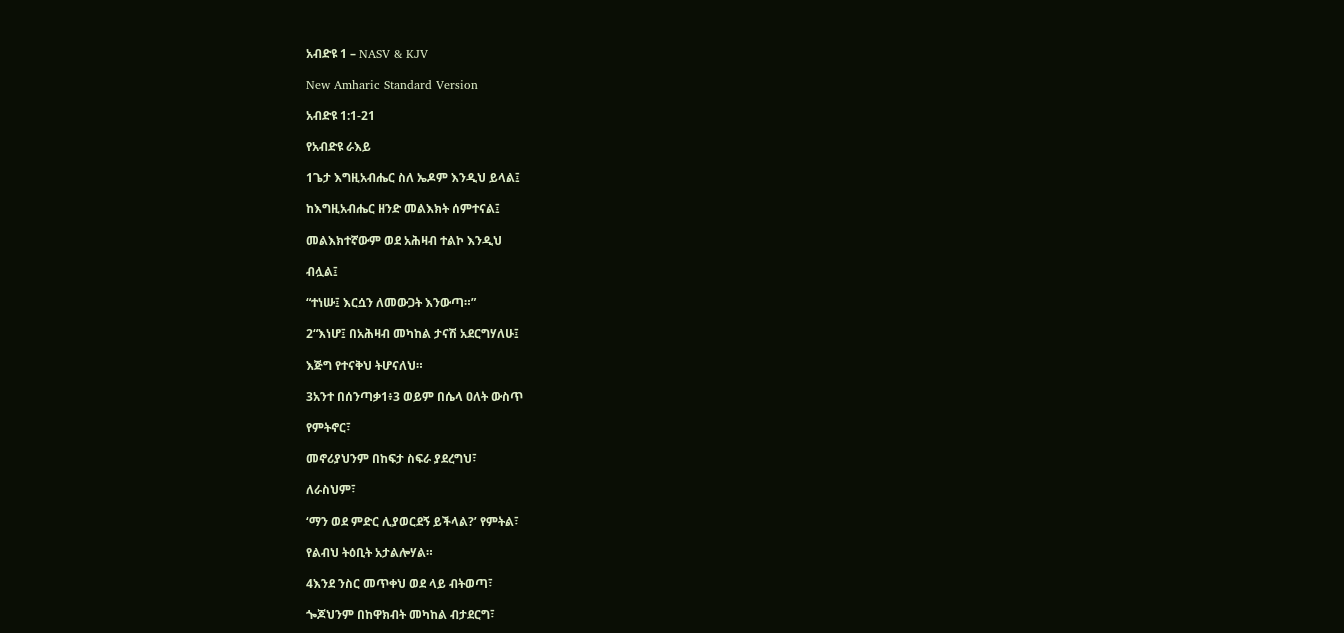አብድዩ 1 – NASV & KJV

New Amharic Standard Version

አብድዩ 1:1-21

የአብድዩ ራእይ

1ጌታ እግዚአብሔር ስለ ኤዶም እንዲህ ይላል፤

ከእግዚአብሔር ዘንድ መልእክት ሰምተናል፤

መልእክተኛውም ወደ አሕዛብ ተልኮ እንዲህ

ብሏል፤

“ተነሡ፤ እርሷን ለመውጋት እንውጣ።”

2“እነሆ፤ በአሕዛብ መካከል ታናሽ አደርግሃለሁ፤

እጅግ የተናቅህ ትሆናለህ።

3አንተ በሰንጣቃ1፥3 ወይም በሴላ ዐለት ውስጥ

የምትኖር፣

መኖሪያህንም በከፍታ ስፍራ ያደረግህ፣

ለራስህም፣

‘ማን ወደ ምድር ሊያወርደኝ ይችላል?’ የምትል፣

የልብህ ትዕቢት አታልሎሃል።

4እንደ ንስር መጥቀህ ወደ ላይ ብትወጣ፣

ጐጆህንም በከዋክብት መካከል ብታደርግ፣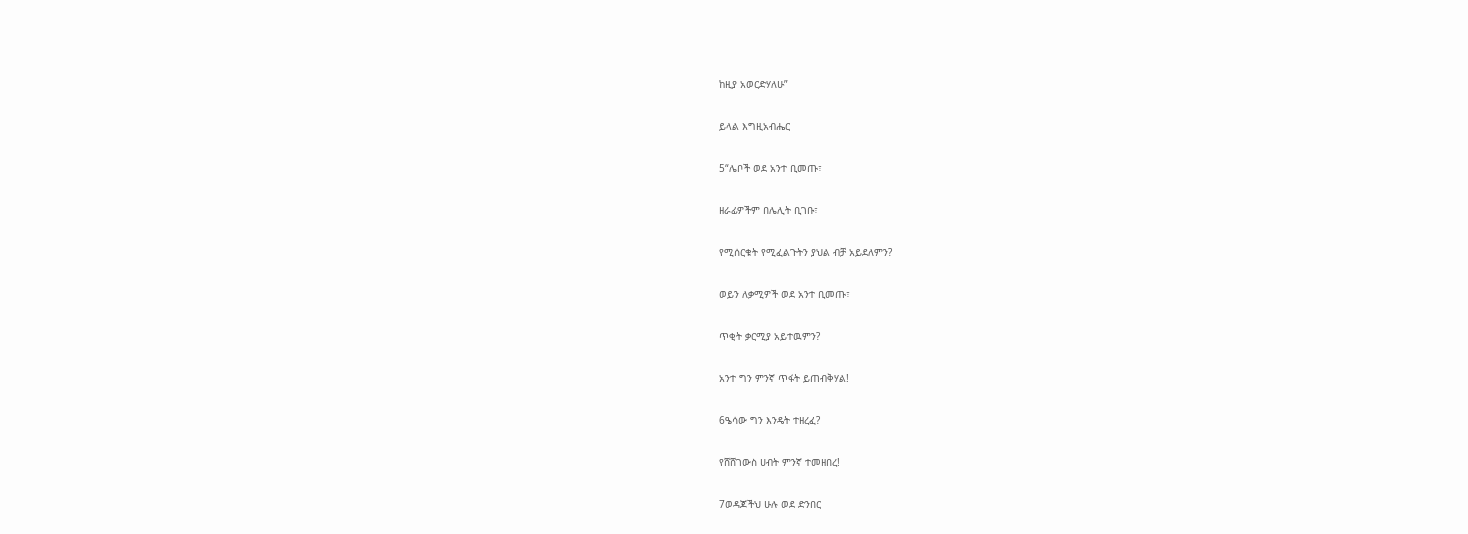ከዚያ አወርድሃለሁ”

ይላል እግዚአብሔር

5“ሌቦች ወደ አንተ ቢመጡ፣

ዘራፊዎችም በሌሊት ቢገቡ፣

የሚሰርቁት የሚፈልጉትን ያህል ብቻ አይደለምን?

ወይን ለቃሚዎች ወደ አንተ ቢመጡ፣

ጥቂት ቃርሚያ አይተዉምን?

አንተ ግን ምንኛ ጥፋት ይጠብቅሃል!

6ዔሳው ግን እንዴት ተዘረፈ?

የሸሸገውስ ሀብት ምንኛ ተመዘበረ!

7ወዳጆችህ ሁሉ ወደ ድንበር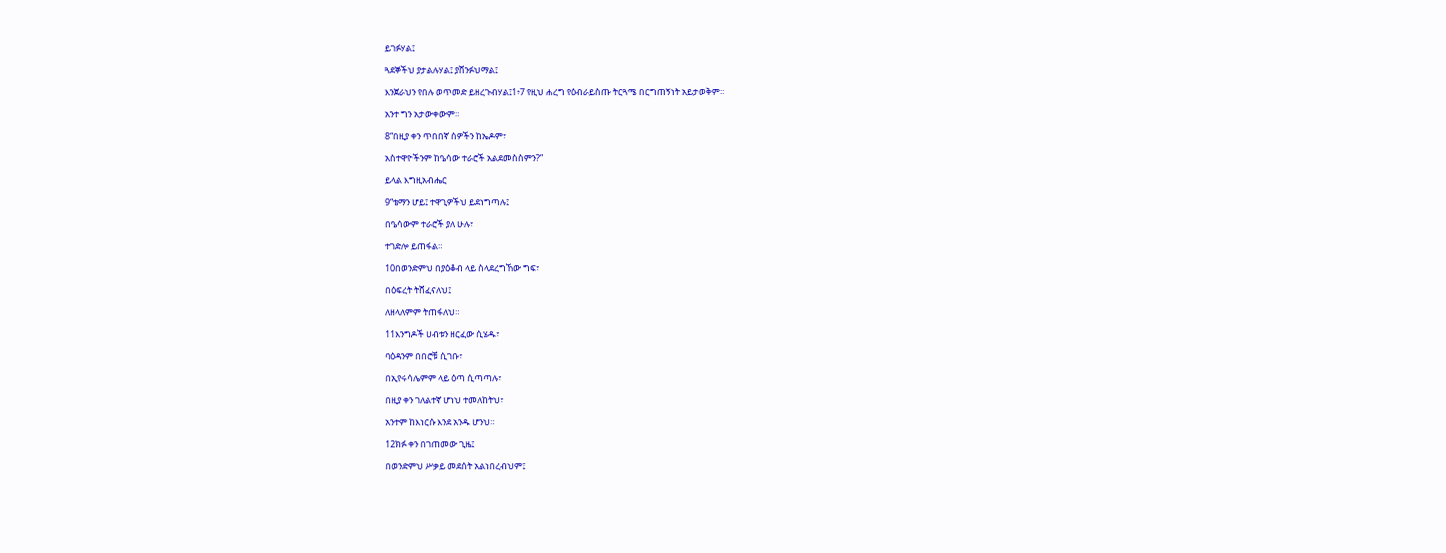ይገፉሃል፤

ጓደኞችህ ያታልሉሃል፤ ያሸንፉህማል፤

እንጀራህን የበሉ ወጥመድ ይዘረጉብሃል፤1፥7 የዚህ ሐረግ የዕብራይስጡ ትርጓሜ በርግጠኝነት አይታወቅም።

አንተ ግን አታውቀውም።

8“በዚያ ቀን ጥበበኛ ሰዎችን ከኤዶም፣

አስተዋዮችንም ከዔሳው ተራሮች አልደመስስምን?”

ይላል እግዚአብሔር

9“ቴማን ሆይ፤ ተዋጊዎችህ ይደነግጣሉ፤

በዔሳውም ተራሮች ያለ ሁሉ፣

ተገድሎ ይጠፋል።

10በወንድምህ በያዕቆብ ላይ ስላደረግኸው ግፍ፣

በዕፍረት ትሸፈናለህ፤

ለዘላለምም ትጠፋለህ።

11እንግዶች ሀብቱን ዘርፈው ሲሄዱ፣

ባዕዳንም በበሮቹ ሲገቡ፣

በኢየሩሳሌምም ላይ ዕጣ ሲጣጣሉ፣

በዚያ ቀን ገለልተኛ ሆነህ ተመለከትህ፣

አንተም ከእነርሱ እንደ አንዱ ሆንህ።

12ክፉ ቀን በገጠመው ጊዜ፤

በወንድምህ ሥቃይ መደሰት አልነበረብህም፤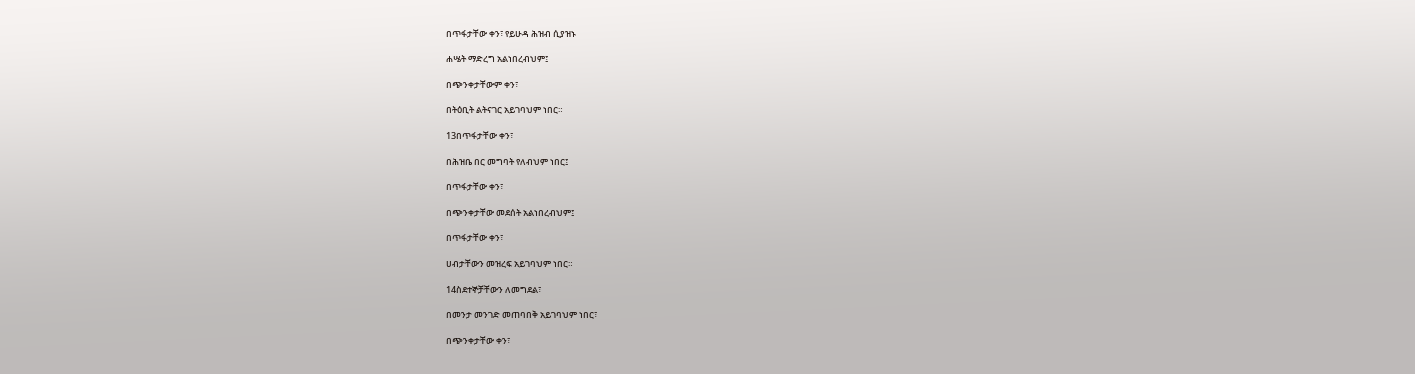በጥፋታቸው ቀን፣ የይሁዳ ሕዝብ ሲያዝኑ

ሐሤት ማድረግ አልነበረብህም፤

በጭንቀታቸውም ቀን፣

በትዕቢት ልትናገር አይገባህም ነበር።

13በጥፋታቸው ቀን፣

በሕዝቤ በር መግባት የለብህም ነበር፤

በጥፋታቸው ቀን፣

በጭንቀታቸው መደሰት አልነበረብህም፤

በጥፋታቸው ቀን፣

ሀብታቸውን መዝረፍ አይገባህም ነበር።

14ስደተኞቻቸውን ለመግደል፣

በመንታ መንገድ መጠባበቅ አይገባህም ነበር፣

በጭንቀታቸው ቀን፣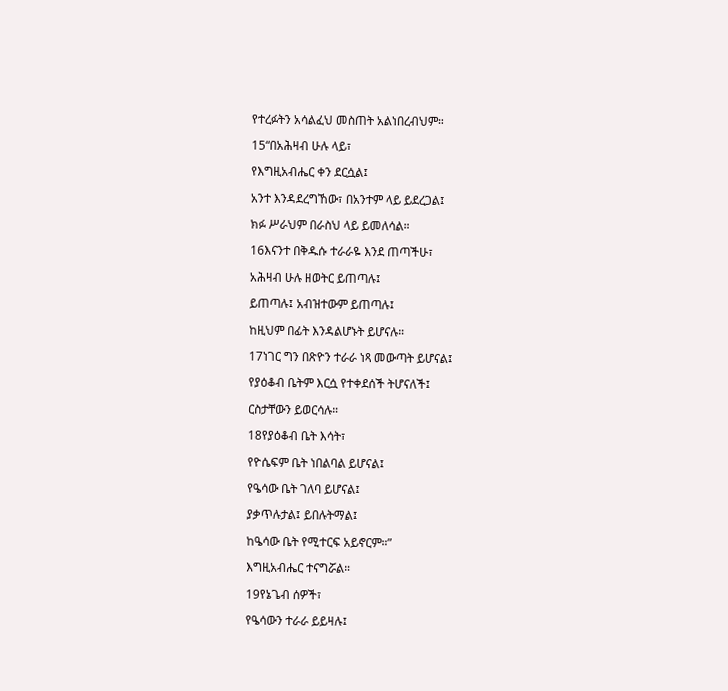የተረፉትን አሳልፈህ መስጠት አልነበረብህም።

15“በአሕዛብ ሁሉ ላይ፣

የእግዚአብሔር ቀን ደርሷል፤

አንተ እንዳደረግኸው፣ በአንተም ላይ ይደረጋል፤

ክፉ ሥራህም በራስህ ላይ ይመለሳል።

16እናንተ በቅዱሱ ተራራዬ እንደ ጠጣችሁ፣

አሕዛብ ሁሉ ዘወትር ይጠጣሉ፤

ይጠጣሉ፤ አብዝተውም ይጠጣሉ፤

ከዚህም በፊት እንዳልሆኑት ይሆናሉ።

17ነገር ግን በጽዮን ተራራ ነጻ መውጣት ይሆናል፤

የያዕቆብ ቤትም እርሷ የተቀደሰች ትሆናለች፤

ርስታቸውን ይወርሳሉ።

18የያዕቆብ ቤት እሳት፣

የዮሴፍም ቤት ነበልባል ይሆናል፤

የዔሳው ቤት ገለባ ይሆናል፤

ያቃጥሉታል፤ ይበሉትማል፤

ከዔሳው ቤት የሚተርፍ አይኖርም።”

እግዚአብሔር ተናግሯል።

19የኔጌብ ሰዎች፣

የዔሳውን ተራራ ይይዛሉ፤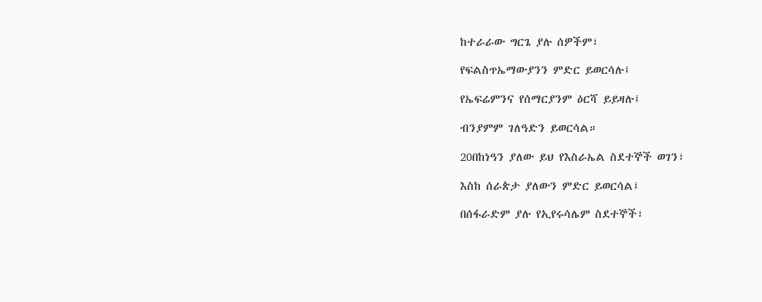ከተራራው ግርጌ ያሉ ሰዎችም፣

የፍልስጥኤማውያንን ምድር ይወርሳሉ፤

የኤፍሬምንና የሰማርያንም ዕርሻ ይይዛሉ፤

ብንያምም ገለዓድን ይወርሳል።

20በከነዓን ያለው ይህ የእስራኤል ስደተኞች ወገን፣

እስከ ሰራጵታ ያለውን ምድር ይወርሳል፤

በሰፋራድም ያሉ የኢየሩሳሌም ስደተኞች፣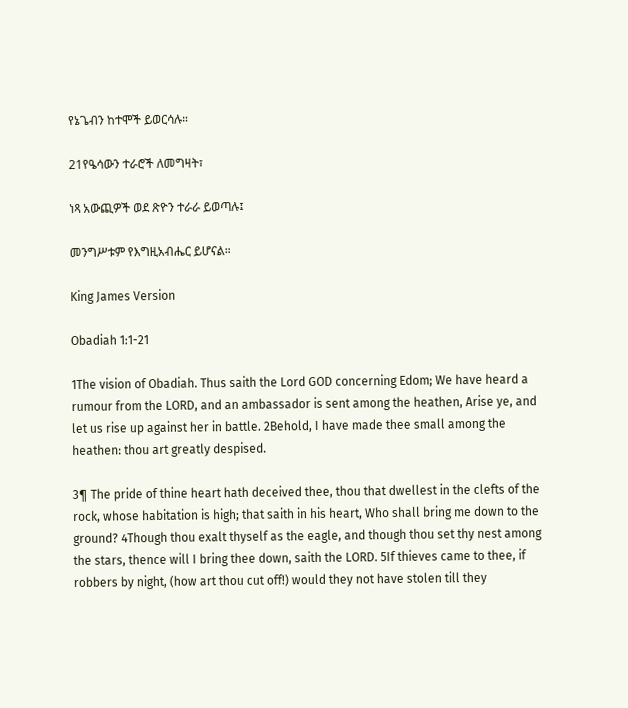የኔጌብን ከተሞች ይወርሳሉ።

21የዔሳውን ተራሮች ለመግዛት፣

ነጻ አውጪዎች ወደ ጽዮን ተራራ ይወጣሉ፤

መንግሥቱም የእግዚአብሔር ይሆናል።

King James Version

Obadiah 1:1-21

1The vision of Obadiah. Thus saith the Lord GOD concerning Edom; We have heard a rumour from the LORD, and an ambassador is sent among the heathen, Arise ye, and let us rise up against her in battle. 2Behold, I have made thee small among the heathen: thou art greatly despised.

3¶ The pride of thine heart hath deceived thee, thou that dwellest in the clefts of the rock, whose habitation is high; that saith in his heart, Who shall bring me down to the ground? 4Though thou exalt thyself as the eagle, and though thou set thy nest among the stars, thence will I bring thee down, saith the LORD. 5If thieves came to thee, if robbers by night, (how art thou cut off!) would they not have stolen till they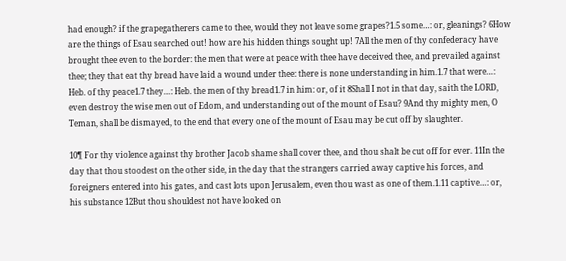had enough? if the grapegatherers came to thee, would they not leave some grapes?1.5 some…: or, gleanings? 6How are the things of Esau searched out! how are his hidden things sought up! 7All the men of thy confederacy have brought thee even to the border: the men that were at peace with thee have deceived thee, and prevailed against thee; they that eat thy bread have laid a wound under thee: there is none understanding in him.1.7 that were…: Heb. of thy peace1.7 they…: Heb. the men of thy bread1.7 in him: or, of it 8Shall I not in that day, saith the LORD, even destroy the wise men out of Edom, and understanding out of the mount of Esau? 9And thy mighty men, O Teman, shall be dismayed, to the end that every one of the mount of Esau may be cut off by slaughter.

10¶ For thy violence against thy brother Jacob shame shall cover thee, and thou shalt be cut off for ever. 11In the day that thou stoodest on the other side, in the day that the strangers carried away captive his forces, and foreigners entered into his gates, and cast lots upon Jerusalem, even thou wast as one of them.1.11 captive…: or, his substance 12But thou shouldest not have looked on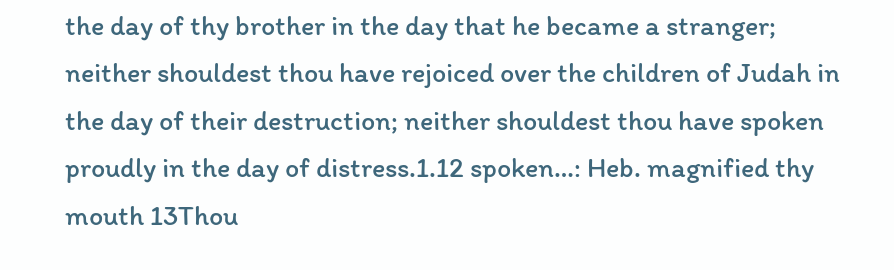the day of thy brother in the day that he became a stranger; neither shouldest thou have rejoiced over the children of Judah in the day of their destruction; neither shouldest thou have spoken proudly in the day of distress.1.12 spoken…: Heb. magnified thy mouth 13Thou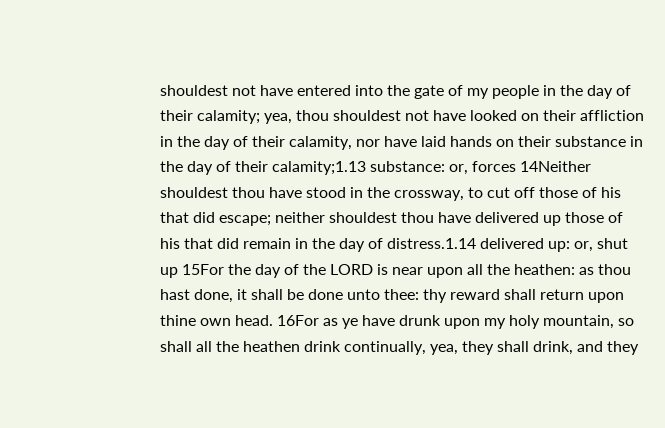shouldest not have entered into the gate of my people in the day of their calamity; yea, thou shouldest not have looked on their affliction in the day of their calamity, nor have laid hands on their substance in the day of their calamity;1.13 substance: or, forces 14Neither shouldest thou have stood in the crossway, to cut off those of his that did escape; neither shouldest thou have delivered up those of his that did remain in the day of distress.1.14 delivered up: or, shut up 15For the day of the LORD is near upon all the heathen: as thou hast done, it shall be done unto thee: thy reward shall return upon thine own head. 16For as ye have drunk upon my holy mountain, so shall all the heathen drink continually, yea, they shall drink, and they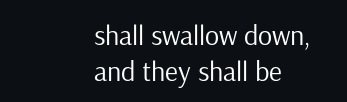shall swallow down, and they shall be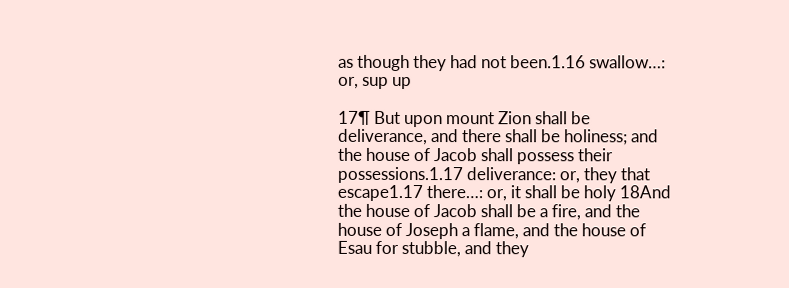as though they had not been.1.16 swallow…: or, sup up

17¶ But upon mount Zion shall be deliverance, and there shall be holiness; and the house of Jacob shall possess their possessions.1.17 deliverance: or, they that escape1.17 there…: or, it shall be holy 18And the house of Jacob shall be a fire, and the house of Joseph a flame, and the house of Esau for stubble, and they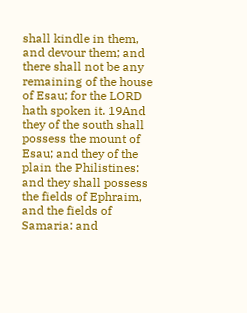shall kindle in them, and devour them; and there shall not be any remaining of the house of Esau; for the LORD hath spoken it. 19And they of the south shall possess the mount of Esau; and they of the plain the Philistines: and they shall possess the fields of Ephraim, and the fields of Samaria: and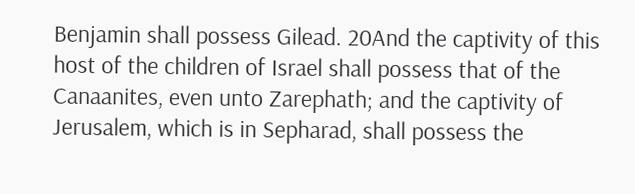Benjamin shall possess Gilead. 20And the captivity of this host of the children of Israel shall possess that of the Canaanites, even unto Zarephath; and the captivity of Jerusalem, which is in Sepharad, shall possess the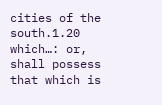cities of the south.1.20 which…: or, shall possess that which is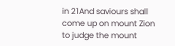in 21And saviours shall come up on mount Zion to judge the mount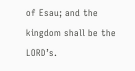of Esau; and the kingdom shall be the LORD’s.